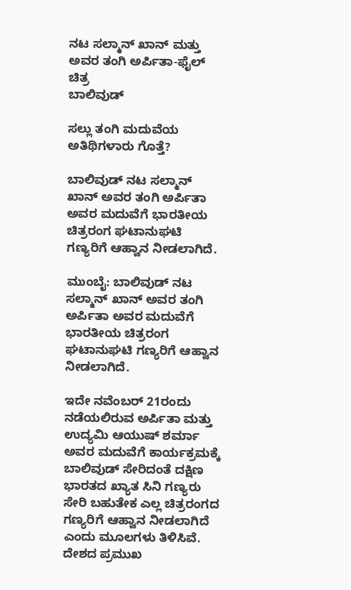ನಟ ಸಲ್ಮಾನ್ ಖಾನ್ ಮತ್ತು ಅವರ ತಂಗಿ ಅರ್ಪಿತಾ-ಫೈಲ್ ಚಿತ್ರ
ಬಾಲಿವುಡ್

ಸಲ್ಲು ತಂಗಿ ಮದುವೆಯ ಅತಿಥಿಗಳಾರು ಗೊತ್ತೆ?

ಬಾಲಿವುಡ್ ನಟ ಸಲ್ಮಾನ್ ಖಾನ್ ಅವರ ತಂಗಿ ಅರ್ಪಿತಾ ಅವರ ಮದುವೆಗೆ ಭಾರತೀಯ ಚಿತ್ರರಂಗ ಘಟಾನುಘಟಿ ಗಣ್ಯರಿಗೆ ಆಹ್ವಾನ ನೀಡಲಾಗಿದೆ.

ಮುಂಬೈ: ಬಾಲಿವುಡ್ ನಟ ಸಲ್ಮಾನ್ ಖಾನ್ ಅವರ ತಂಗಿ ಅರ್ಪಿತಾ ಅವರ ಮದುವೆಗೆ ಭಾರತೀಯ ಚಿತ್ರರಂಗ ಘಟಾನುಘಟಿ ಗಣ್ಯರಿಗೆ ಆಹ್ವಾನ ನೀಡಲಾಗಿದೆ.

ಇದೇ ನವೆಂಬರ್ 21ರಂದು ನಡೆಯಲಿರುವ ಅರ್ಪಿತಾ ಮತ್ತು ಉದ್ಯಮಿ ಆಯುಷ್ ಶರ್ಮಾ ಅವರ ಮದುವೆಗೆ ಕಾರ್ಯಕ್ರಮಕ್ಕೆ ಬಾಲಿವುಡ್ ಸೇರಿದಂತೆ ದಕ್ಷಿಣ ಭಾರತದ ಖ್ಯಾತ ಸಿನಿ ಗಣ್ಯರು ಸೇರಿ ಬಹುತೇಕ ಎಲ್ಲ ಚಿತ್ರರಂಗದ ಗಣ್ಯರಿಗೆ ಆಹ್ವಾನ ನೀಡಲಾಗಿದೆ ಎಂದು ಮೂಲಗಳು ತಿಳಿಸಿವೆ. ದೇಶದ ಪ್ರಮುಖ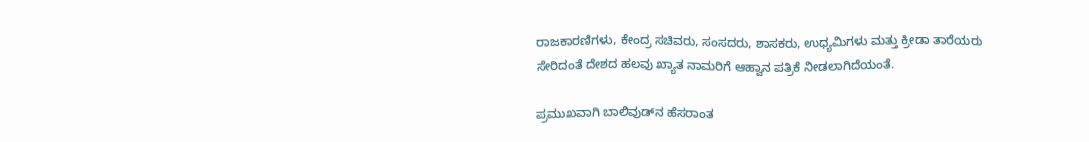ರಾಜಕಾರಣಿಗಳು, ಕೇಂದ್ರ ಸಚಿವರು, ಸಂಸದರು, ಶಾಸಕರು, ಉಧ್ಯಮಿಗಳು ಮತ್ತು ಕ್ರೀಡಾ ತಾರೆಯರು ಸೇರಿದಂತೆ ದೇಶದ ಹಲವು ಖ್ಯಾತ ನಾಮರಿಗೆ ಆಹ್ವಾನ ಪತ್ರಿಕೆ ನೀಡಲಾಗಿದೆಯಂತೆ.

ಪ್ರಮುಖವಾಗಿ ಬಾಲಿವುಡ್‌ನ ಹೆಸರಾಂತ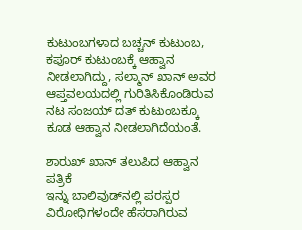ಕುಟುಂಬಗಳಾದ ಬಚ್ಚನ್ ಕುಟುಂಬ, ಕಪೂರ್ ಕುಟುಂಬಕ್ಕೆ ಆಹ್ವಾನ ನೀಡಲಾಗಿದ್ದು, ಸಲ್ಮಾನ್ ಖಾನ್ ಅವರ ಆಪ್ತವಲಯದಲ್ಲಿ ಗುರಿತಿಸಿಕೊಂಡಿರುವ ನಟ ಸಂಜಯ್ ದತ್ ಕುಟುಂಬಕ್ಕೂ ಕೂಡ ಆಹ್ವಾನ ನೀಡಲಾಗಿದೆಯಂತೆ.

ಶಾರುಖ್ ಖಾನ್ ತಲುಪಿದ ಆಹ್ವಾನ ಪತ್ರಿಕೆ
ಇನ್ನು ಬಾಲಿವುಡ್‌ನಲ್ಲಿ ಪರಸ್ಪರ ವಿರೋಧಿಗಳಂದೇ ಹೆಸರಾಗಿರುವ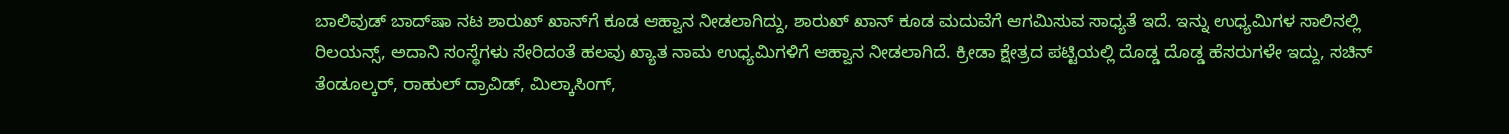ಬಾಲಿವುಡ್ ಬಾದ್‌ಷಾ ನಟ ಶಾರುಖ್ ಖಾನ್‌ಗೆ ಕೂಡ ಆಹ್ವಾನ ನೀಡಲಾಗಿದ್ದು, ಶಾರುಖ್ ಖಾನ್ ಕೂಡ ಮದುವೆಗೆ ಆಗಮಿಸುವ ಸಾಧ್ಯತೆ ಇದೆ. ಇನ್ನು ಉಧ್ಯಮಿಗಳ ಸಾಲಿನಲ್ಲಿ ರಿಲಯನ್ಸ್, ಅದಾನಿ ಸಂಸ್ಥೆಗಳು ಸೇರಿದಂತೆ ಹಲವು ಖ್ಯಾತ ನಾಮ ಉಧ್ಯಮಿಗಳಿಗೆ ಆಹ್ವಾನ ನೀಡಲಾಗಿದೆ. ಕ್ರೀಡಾ ಕ್ಷೇತ್ರದ ಪಟ್ಟಿಯಲ್ಲಿ ದೊಡ್ಡ ದೊಡ್ಡ ಹೆಸರುಗಳೇ ಇದ್ದು, ಸಚಿನ್ ತೆಂಡೂಲ್ಕರ್, ರಾಹುಲ್ ದ್ರಾವಿಡ್, ಮಿಲ್ಕಾಸಿಂಗ್,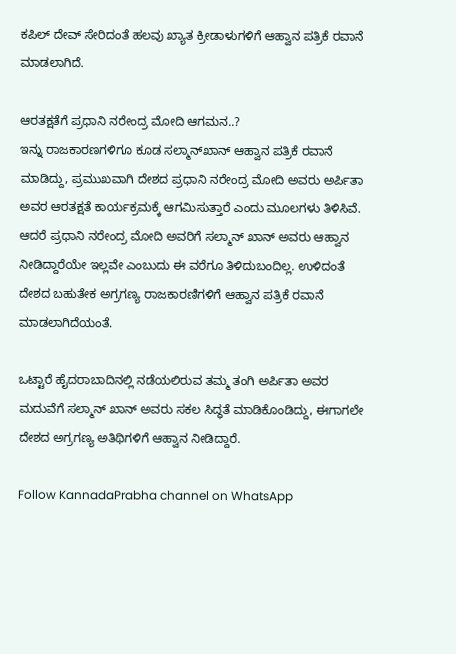ಕಪಿಲ್ ದೇವ್ ಸೇರಿದಂತೆ ಹಲವು ಖ್ಯಾತ ಕ್ರೀಡಾಳುಗಳಿಗೆ ಆಹ್ವಾನ ಪತ್ರಿಕೆ ರವಾನೆ ಮಾಡಲಾಗಿದೆ.

ಆರತಕ್ಷತೆಗೆ ಪ್ರಧಾನಿ ನರೇಂದ್ರ ಮೋದಿ ಆಗಮನ..?
ಇನ್ನು ರಾಜಕಾರಣಗಳಿಗೂ ಕೂಡ ಸಲ್ಮಾನ್‌ಖಾನ್ ಆಹ್ವಾನ ಪತ್ರಿಕೆ ರವಾನೆ ಮಾಡಿದ್ದು, ಪ್ರಮುಖವಾಗಿ ದೇಶದ ಪ್ರಧಾನಿ ನರೇಂದ್ರ ಮೋದಿ ಅವರು ಅರ್ಪಿತಾ ಅವರ ಆರತಕ್ಷತೆ ಕಾರ್ಯಕ್ರಮಕ್ಕೆ ಆಗಮಿಸುತ್ತಾರೆ ಎಂದು ಮೂಲಗಳು ತಿಳಿಸಿವೆ. ಆದರೆ ಪ್ರಧಾನಿ ನರೇಂದ್ರ ಮೋದಿ ಅವರಿಗೆ ಸಲ್ಮಾನ್ ಖಾನ್ ಅವರು ಆಹ್ವಾನ ನೀಡಿದ್ದಾರೆಯೇ ಇಲ್ಲವೇ ಎಂಬುದು ಈ ವರೆಗೂ ತಿಳಿದುಬಂದಿಲ್ಲ. ಉಳಿದಂತೆ ದೇಶದ ಬಹುತೇಕ ಅಗ್ರಗಣ್ಯ ರಾಜಕಾರಣಿಗಳಿಗೆ ಆಹ್ವಾನ ಪತ್ರಿಕೆ ರವಾನೆ ಮಾಡಲಾಗಿದೆಯಂತೆ.

ಒಟ್ಟಾರೆ ಹೈದರಾಬಾದಿನಲ್ಲಿ ನಡೆಯಲಿರುವ ತಮ್ಮ ತಂಗಿ ಅರ್ಪಿತಾ ಅವರ ಮದುವೆಗೆ ಸಲ್ಮಾನ್ ಖಾನ್ ಅವರು ಸಕಲ ಸಿದ್ಧತೆ ಮಾಡಿಕೊಂಡಿದ್ದು, ಈಗಾಗಲೇ ದೇಶದ ಅಗ್ರಗಣ್ಯ ಅತಿಥಿಗಳಿಗೆ ಆಹ್ವಾನ ನೀಡಿದ್ದಾರೆ.

Follow KannadaPrabha channel on WhatsApp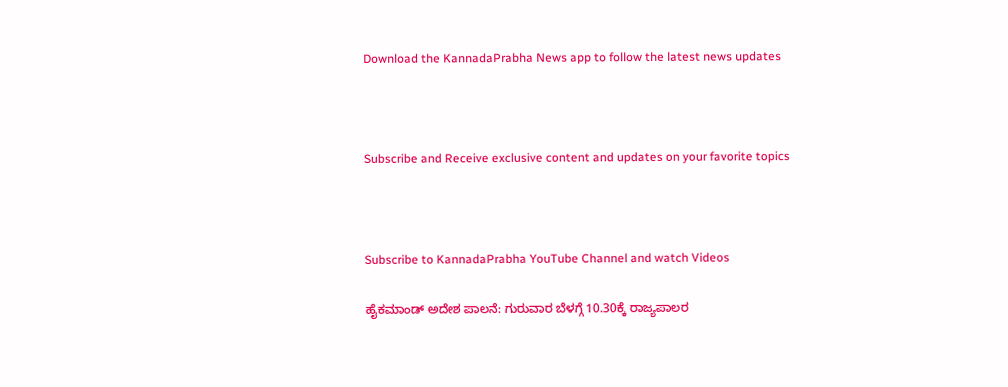Download the KannadaPrabha News app to follow the latest news updates



Subscribe and Receive exclusive content and updates on your favorite topics



Subscribe to KannadaPrabha YouTube Channel and watch Videos

ಹೈಕಮಾಂಡ್ ಅದೇಶ ಪಾಲನೆ: ಗುರುವಾರ ಬೆಳಗ್ಗೆ 10.30ಕ್ಕೆ ರಾಜ್ಯಪಾಲರ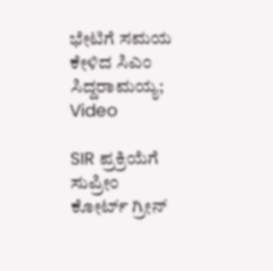ಭೇಟಿಗೆ ಸಮಯ ಕೇಳಿದ ಸಿಎಂ ಸಿದ್ದರಾಮಯ್ಯ; Video

SIR ಪ್ರಕ್ರಿಯೆಗೆ ಸುಪ್ರೀಂ ಕೋರ್ಟ್ ಗ್ರೀನ್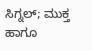ಸಿಗ್ನಲ್; ಮುಕ್ತ ಹಾಗೂ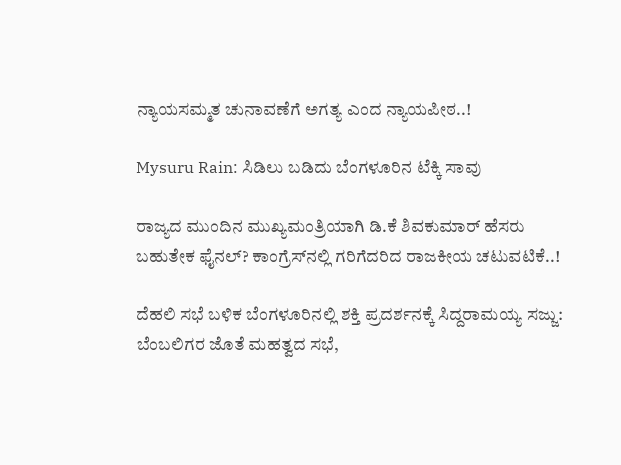ನ್ಯಾಯಸಮ್ಮತ ಚುನಾವಣೆಗೆ ಅಗತ್ಯ ಎಂದ ನ್ಯಾಯಪೀಠ..!

Mysuru Rain: ಸಿಡಿಲು ಬಡಿದು ಬೆಂಗಳೂರಿನ ಟೆಕ್ಕಿ ಸಾವು

ರಾಜ್ಯದ ಮುಂದಿನ ಮುಖ್ಯಮಂತ್ರಿಯಾಗಿ ಡಿ.ಕೆ ಶಿವಕುಮಾರ್ ಹೆಸರು ಬಹುತೇಕ ಫೈನಲ್? ಕಾಂಗ್ರೆಸ್‌ನಲ್ಲಿ ಗರಿಗೆದರಿದ ರಾಜಕೀಯ ಚಟುವಟಿಕೆ..!

ದೆಹಲಿ ಸಭೆ ಬಳಿಕ ಬೆಂಗಳೂರಿನಲ್ಲಿ ಶಕ್ತಿ ಪ್ರದರ್ಶನಕ್ಕೆ ಸಿದ್ದರಾಮಯ್ಯ ಸಜ್ಜು: ಬೆಂಬಲಿಗರ ಜೊತೆ ಮಹತ್ವದ ಸಭೆ,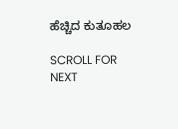ಹೆಚ್ಚಿದ ಕುತೂಹಲ

SCROLL FOR NEXT